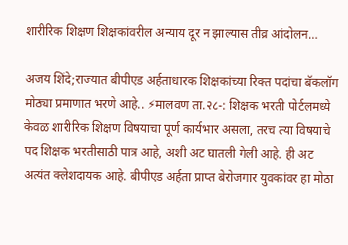शारीरिक शिक्षण शिक्षकांवरील अन्याय दूर न झाल्यास तीव्र आंदोलन…

अजय शिंदे;राज्यात बीपीएड अर्हताधारक शिक्षकांच्या रिक्त पदांचा बॅकलॉग मोठ्या प्रमाणात भरणे आहे.. ⚡मालवण ता.२८-: शिक्षक भरती पोर्टलमध्ये केवळ शारीरिक शिक्षण विषयाचा पूर्ण कार्यभार असला, तरच त्या विषयाचे पद शिक्षक भरतीसाठी पात्र आहे, अशी अट घातली गेली आहे. ही अट अत्यंत क्लेशदायक आहे. बीपीएड अर्हता प्राप्त बेरोजगार युवकांवर हा मोठा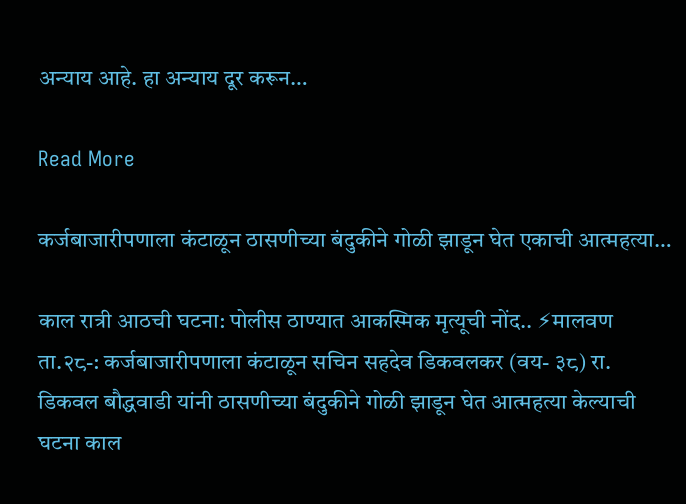अन्याय आहे. हा अन्याय दूर करून…

Read More

कर्जबाजारीपणाला कंटाळून ठासणीच्या बंदुकीने गोळी झाडून घेत एकाची आत्महत्या…

काल रात्री आठची घटना: पोलीस ठाण्यात आकस्मिक मृत्यूची नोंद.. ⚡मालवण ता.२८-: कर्जबाजारीपणाला कंटाळून सचिन सहदेव डिकवलकर (वय- ३८) रा. डिकवल बौद्धवाडी यांनी ठासणीच्या बंदुकीने गोळी झाडून घेत आत्महत्या केल्याची घटना काल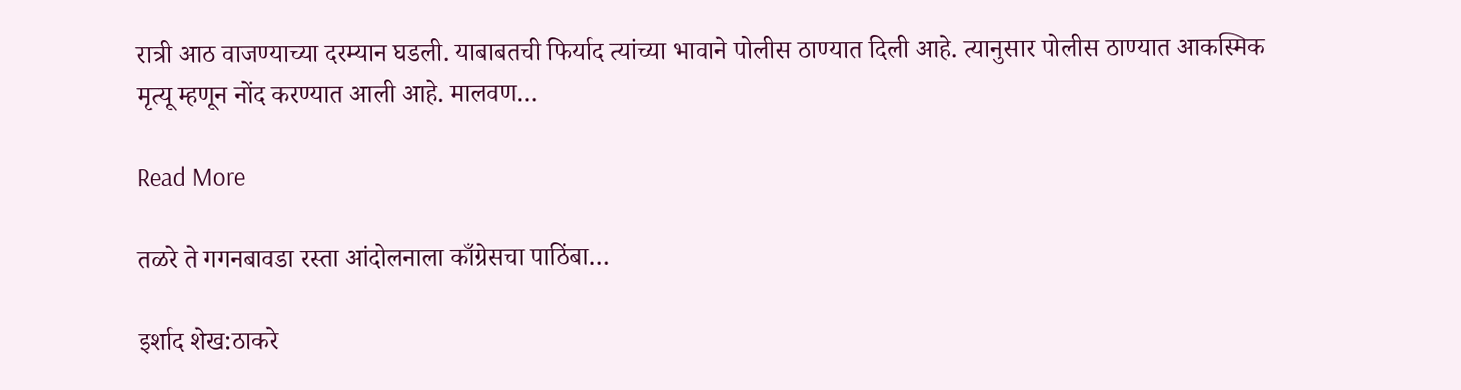रात्री आठ वाजण्याच्या दरम्यान घडली. याबाबतची फिर्याद त्यांच्या भावाने पोलीस ठाण्यात दिली आहे. त्यानुसार पोलीस ठाण्यात आकस्मिक मृत्यू म्हणून नोंद करण्यात आली आहे. मालवण…

Read More

तळरे ते गगनबावडा रस्ता आंदोलनाला काँग्रेसचा पाठिंबा…

इर्शाद शेख:ठाकरे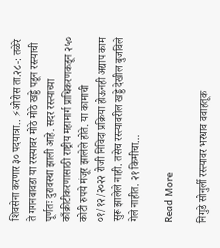शिवसेना करणार ३० पदयात्रा.. ⚡ओरोस ता.२८-: तळेरे ते गगनबावडा या रस्त्यावर मोठे मोठे खड्डे पडून रस्त्याची पूर्णतः दुरावस्था झाली आहे. सदर रस्त्याच्या काँक्रीटीकरणासाठी राष्ट्रीय महामार्ग प्राधिकरणकडून २५० कोटी रुपये मंजूर झालेले होते. या कामाची ०१/१२/२०२२ रोजी निविदा प्रक्रिया होऊनही अद्याप काम सुरू झालेले नाही. तसेच रस्त्यावरील खड्डे देखील बुजविले गेले नाहीत. २१ किमीचा…

Read More

निगुडे सोनुर्ली रस्त्यावर भरधाव ववाहतूक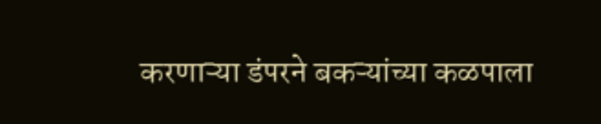करणाऱ्या डंपरने बकऱ्यांच्या कळपाला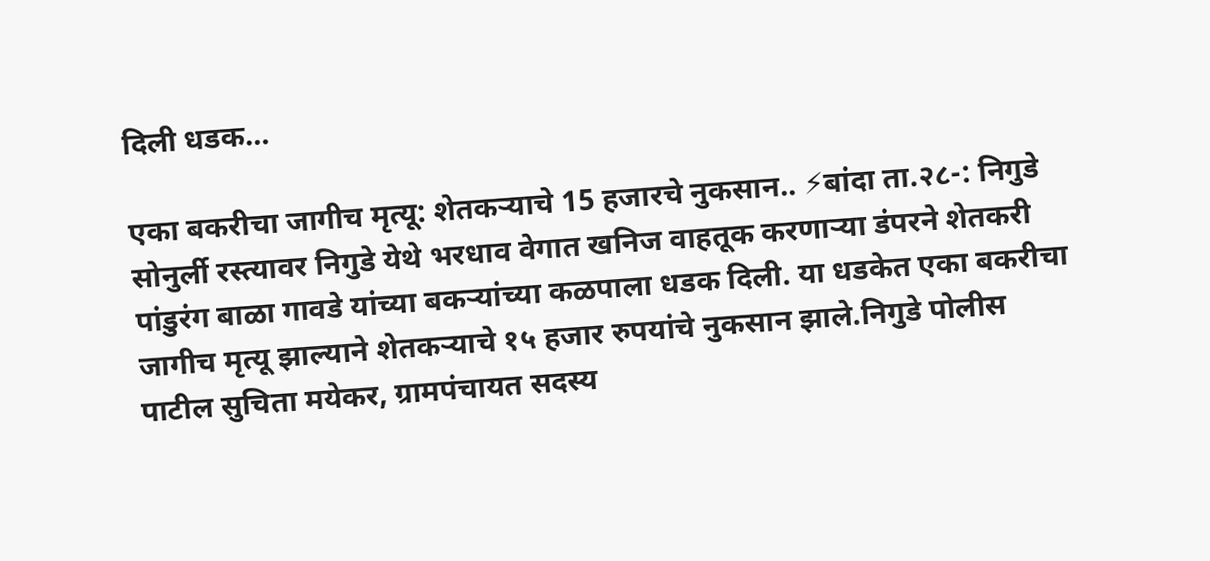दिली धडक…

एका बकरीचा जागीच मृत्यू: शेतकऱ्याचे 15 हजारचे नुकसान.. ⚡बांदा ता.२८-: निगुडे सोनुर्ली रस्त्यावर निगुडे येथे भरधाव वेगात खनिज वाहतूक करणाऱ्या डंपरने शेतकरी पांडुरंग बाळा गावडे यांच्या बकऱ्यांच्या कळपाला धडक दिली. या धडकेत एका बकरीचा जागीच मृत्यू झाल्याने शेतकऱ्याचे १५ हजार रुपयांचे नुकसान झाले.निगुडे पोलीस पाटील सुचिता मयेकर, ग्रामपंचायत सदस्य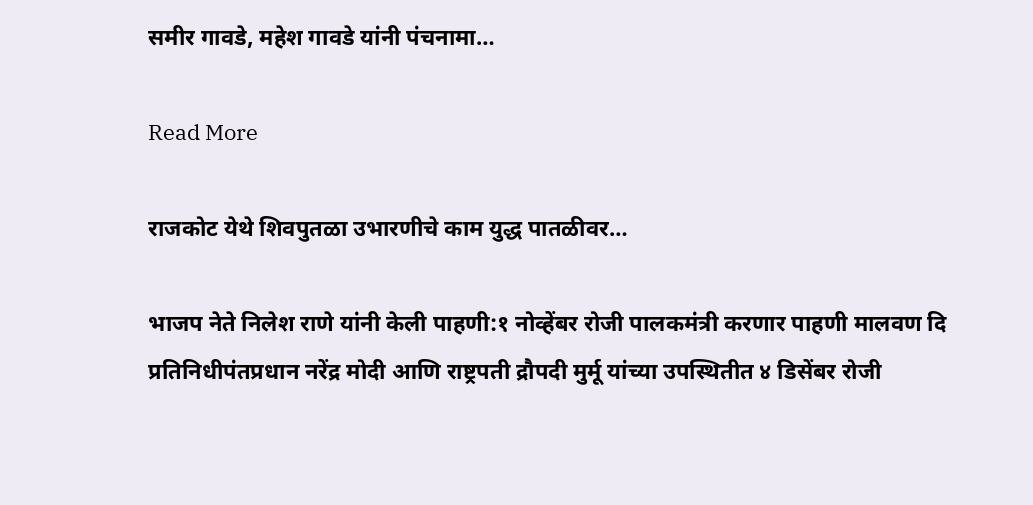समीर गावडे, महेश गावडे यांनी पंचनामा…

Read More

राजकोट येथे शिवपुतळा उभारणीचे काम युद्ध पातळीवर…

भाजप नेते निलेश राणे यांनी केली पाहणी:१ नोव्हेंबर रोजी पालकमंत्री करणार पाहणी मालवण दि प्रतिनिधीपंतप्रधान नरेंद्र मोदी आणि राष्ट्रपती द्रौपदी मुर्मू यांच्या उपस्थितीत ४ डिसेंबर रोजी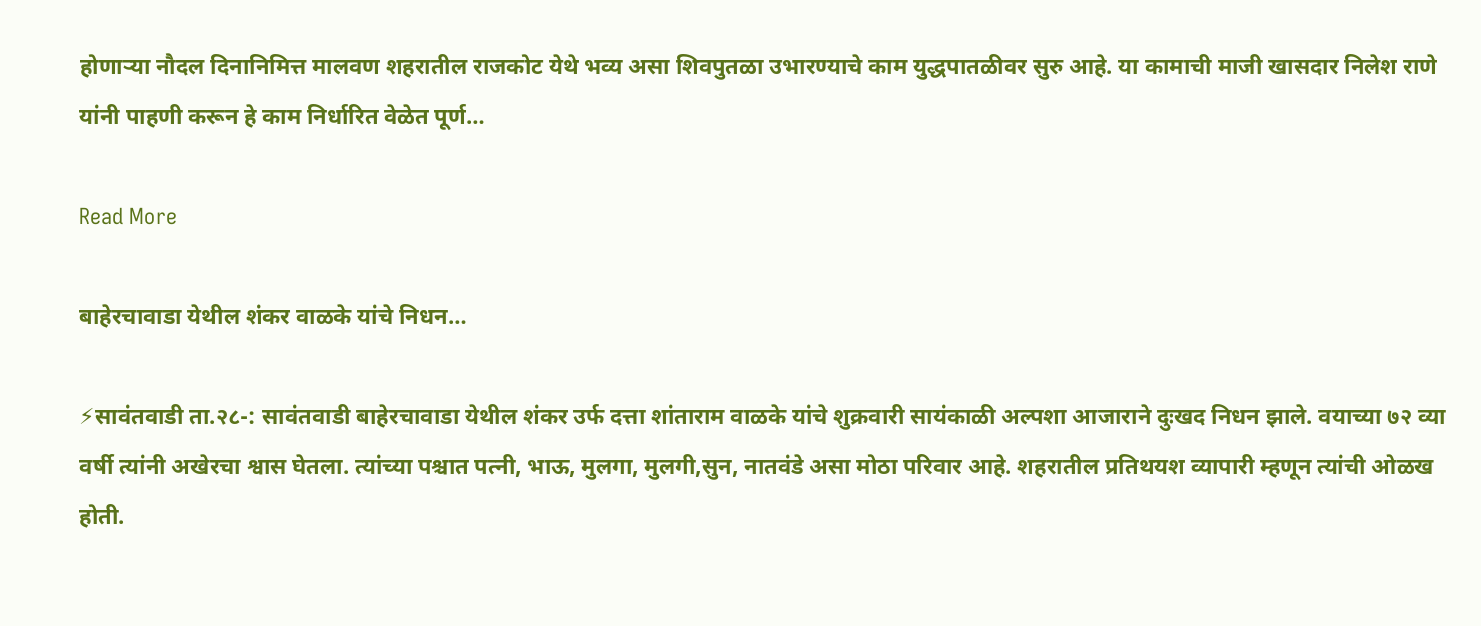होणाऱ्या नौदल दिनानिमित्त मालवण शहरातील राजकोट येथे भव्य असा शिवपुतळा उभारण्याचे काम युद्धपातळीवर सुरु आहे. या कामाची माजी खासदार निलेश राणे यांनी पाहणी करून हे काम निर्धारित वेळेत पूर्ण…

Read More

बाहेरचावाडा येथील शंकर वाळके यांचे निधन…

⚡सावंतवाडी ता.२८-: सावंतवाडी बाहेरचावाडा येथील शंकर उर्फ दत्ता शांताराम वाळके यांचे शुक्रवारी सायंकाळी अल्पशा आजाराने दुःखद निधन झाले. वयाच्या ७२ व्या वर्षी त्यांनी अखेरचा श्वास घेतला. त्यांच्या पश्चात पत्नी, भाऊ, मुलगा, मुलगी,सुन, नातवंडे असा मोठा परिवार आहे. शहरातील प्रतिथयश व्यापारी म्हणून त्यांची ओळख होती.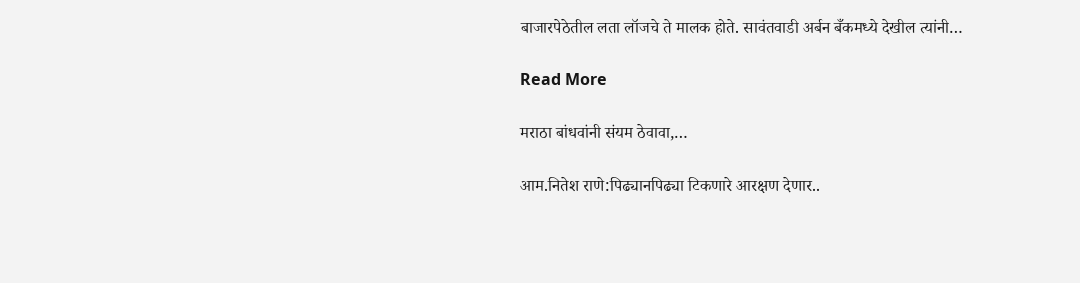बाजारपेठेतील लता लॉजचे ते मालक होते. सावंतवाडी अर्बन बँकमध्ये देखील त्यांनी…

Read More

मराठा बांधवांनी संयम ठेवावा,…

आम.नितेश राणे:पिढ्यानपिढ्या टिकणारे आरक्षण देणार..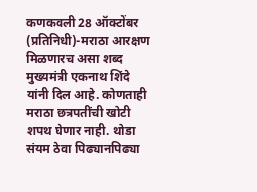कणकवली 28 ऑक्टोंबर (प्रतिनिधी)-मराठा आरक्षण मिळणारच असा शब्द मुख्यमंत्री एकनाथ शिंदे यांनी दिल आहे. कोणताही मराठा छत्रपतींची खोटी शपथ घेणार नाही. थोडा संयम ठेवा पिढ्यानपिढ्या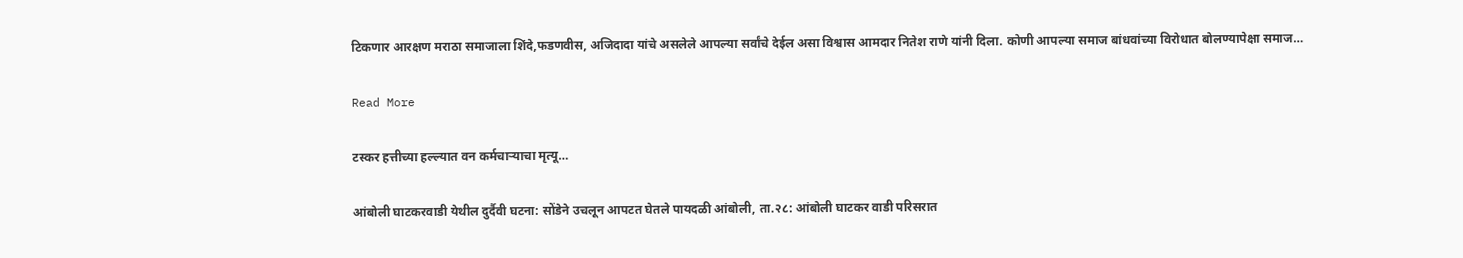टिकणार आरक्षण मराठा समाजाला शिंदे,फडणवीस, अजिदादा यांचे असलेले आपल्या सर्वांचे देईल असा विश्वास आमदार नितेश राणे यांनी दिला. कोणी आपल्या समाज बांधवांच्या विरोधात बोलण्यापेक्षा समाज…

Read More

टस्कर हत्तीच्या हल्ल्यात वन कर्मचाऱ्याचा मृत्यू…

आंबोली घाटकरवाडी येथील दुर्दैवी घटना: सोंडेने उचलून आपटत घेतले पायदळी आंबोली, ता.२८: आंबोली घाटकर वाडी परिसरात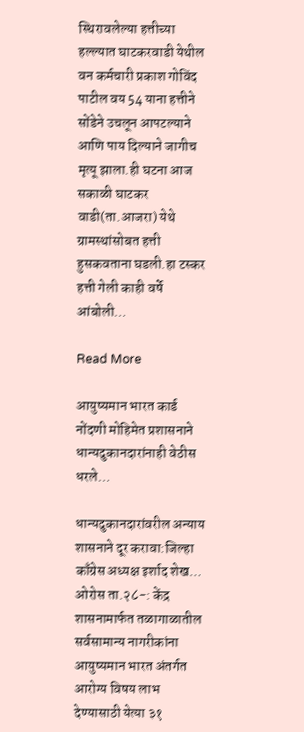स्थिरावलेल्या हत्तीच्या हल्ल्यात घाटकरवाडी येथील वन कर्मचारी प्रकाश गोविंद पाटील वय 54 याना हत्तीने सोंडेने उचलून आपटल्याने आणि पाय दिल्याने जागीच मृत्यू झाला.ही घटना आज सकाळी घाटकर वाडी(ता.आजरा) येथे ग्रामस्थांसोबत हत्ती हुसकवताना घडली.हा टस्कर हत्ती गेली काही वर्षे आंबोली…

Read More

आयुष्यमान भारत कार्ड नोंदणी मोहिमेत प्रशासनाने धान्यदुकानदारांनाही वेठीस धरले…

धान्यदुकानदारांवरील अन्याय शासनाने दूर करावा:जिल्हा काँग्रेस अध्यक्ष इर्शाद शेख… ओरोस ता.२८-: केंद्र शासनामार्फत तळागाळातील सर्वसामान्य नागरीकांना आयुष्यमान भारत अंतर्गत आरोग्य विषय लाभ देण्यासाठी येत्या ३१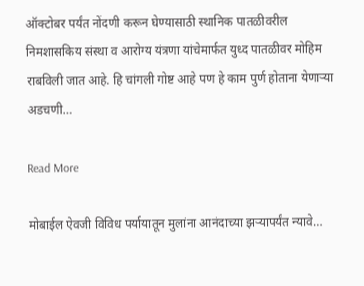ऑक्टोबर पर्यंत नोंदणी करून घेण्यासाठी स्थानिक पातळीवरील निमशासकिय संस्था व आरोग्य यंत्रणा यांचेमार्फत युध्द पातळीवर मोहिम राबविली जात आहे. हि चांगली गोष्ट आहे पण हे काम पुर्ण होताना येणाऱ्या अडचणी…

Read More

मोबाईल ऐवजी विविध पर्यायातून मुलांना आनंदाच्या झऱ्यापर्यंत न्यावे…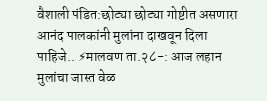वैशाली पंडित:छोट्या छोट्या गोष्टीत असणारा आनंद पालकांनी मुलांना दाखवून दिला पाहिजे.. ⚡मालवण ता.२८-: आज लहान मुलांचा जास्त वेळ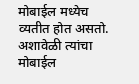मोबाईल मध्येच व्यतीत होत असतो. अशावेळी त्यांचा मोबाईल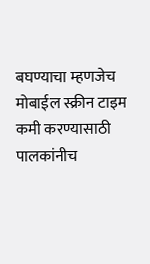बघण्याचा म्हणजेच मोबाईल स्क्रीन टाइम कमी करण्यासाठी पालकांनीच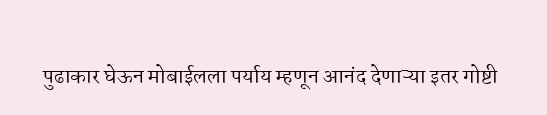पुढाकार घेऊन मोबाईलला पर्याय म्हणून आनंद देणाऱ्या इतर गोष्टी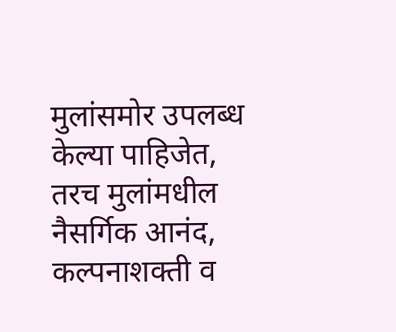मुलांसमोर उपलब्ध केल्या पाहिजेत, तरच मुलांमधील नैसर्गिक आनंद, कल्पनाशक्ती व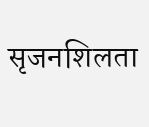सृजनशिलता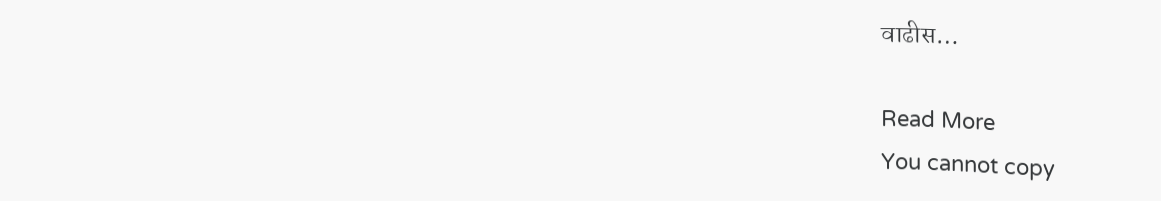वाढीस…

Read More
You cannot copy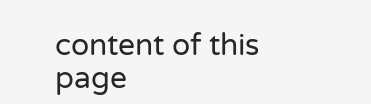content of this page